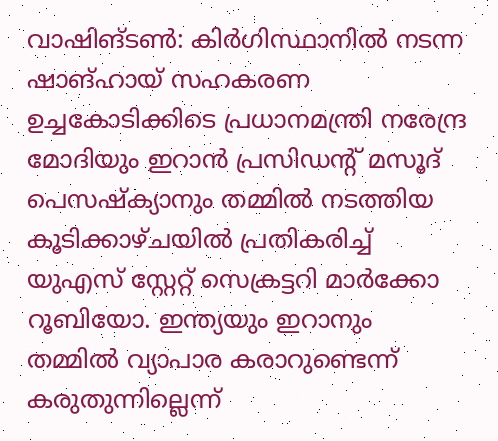വാഷിങ്ടൺ: കിർഗിസ്ഥാനിൽ നടന്ന ഷാങ്ഹായ് സഹകരണ ഉച്ചകോടിക്കിടെ പ്രധാനമന്ത്രി നരേന്ദ്ര മോദിയും ഇറാൻ പ്രസിഡന്റ് മസൂദ് പെസഷ്ക്യാനും തമ്മിൽ നടത്തിയ കൂടിക്കാഴ്ചയിൽ പ്രതികരിച്ച് യുഎസ് സ്റ്റേറ്റ് സെക്രട്ടറി മാർക്കോ റൂബിയോ. ഇന്ത്യയും ഇറാനും തമ്മിൽ വ്യാപാര കരാറുണ്ടെന്ന് കരുതുന്നില്ലെന്ന്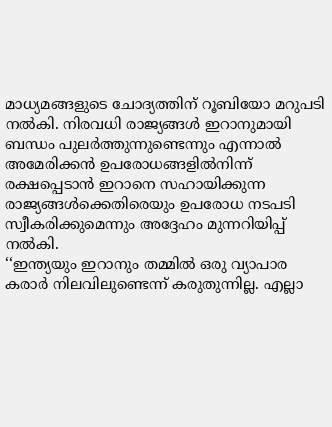മാധ്യമങ്ങളുടെ ചോദ്യത്തിന് റൂബിയോ മറുപടി നൽകി. നിരവധി രാജ്യങ്ങൾ ഇറാനുമായി ബന്ധം പുലർത്തുന്നുണ്ടെന്നും എന്നാൽ അമേരിക്കൻ ഉപരോധങ്ങളിൽനിന്ന് രക്ഷപ്പെടാൻ ഇറാനെ സഹായിക്കുന്ന രാജ്യങ്ങൾക്കെതിരെയും ഉപരോധ നടപടി സ്വീകരിക്കുമെന്നും അദ്ദേഹം മുന്നറിയിപ്പ് നൽകി.
‘‘ഇന്ത്യയും ഇറാനും തമ്മിൽ ഒരു വ്യാപാര കരാർ നിലവിലുണ്ടെന്ന് കരുതുന്നില്ല. എല്ലാ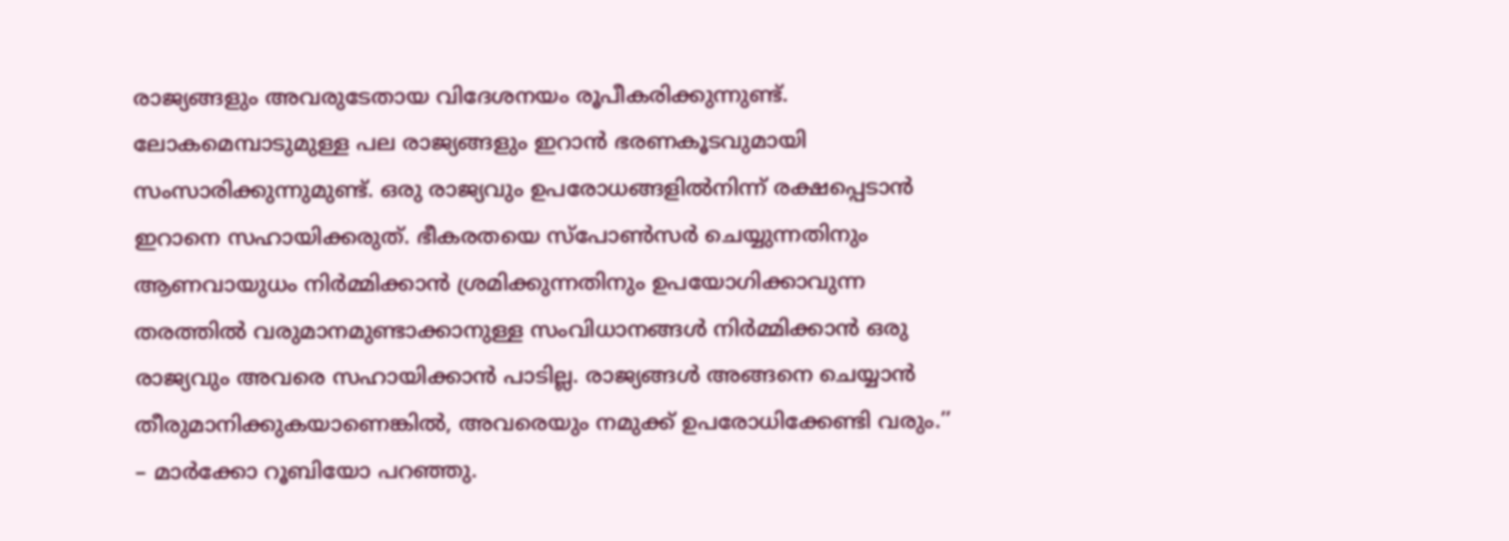രാജ്യങ്ങളും അവരുടേതായ വിദേശനയം രൂപീകരിക്കുന്നുണ്ട്. ലോകമെമ്പാടുമുള്ള പല രാജ്യങ്ങളും ഇറാൻ ഭരണകൂടവുമായി സംസാരിക്കുന്നുമുണ്ട്. ഒരു രാജ്യവും ഉപരോധങ്ങളിൽനിന്ന് രക്ഷപ്പെടാൻ ഇറാനെ സഹായിക്കരുത്. ഭീകരതയെ സ്പോൺസർ ചെയ്യുന്നതിനും ആണവായുധം നിർമ്മിക്കാൻ ശ്രമിക്കുന്നതിനും ഉപയോഗിക്കാവുന്ന തരത്തിൽ വരുമാനമുണ്ടാക്കാനുള്ള സംവിധാനങ്ങൾ നിർമ്മിക്കാൻ ഒരു രാജ്യവും അവരെ സഹായിക്കാൻ പാടില്ല. രാജ്യങ്ങൾ അങ്ങനെ ചെയ്യാൻ തീരുമാനിക്കുകയാണെങ്കിൽ, അവരെയും നമുക്ക് ഉപരോധിക്കേണ്ടി വരും.’’ – മാർക്കോ റൂബിയോ പറഞ്ഞു.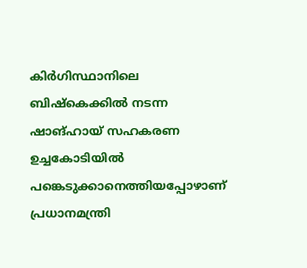കിർഗിസ്ഥാനിലെ ബിഷ്കെക്കിൽ നടന്ന ഷാങ്ഹായ് സഹകരണ ഉച്ചകോടിയിൽ പങ്കെടുക്കാനെത്തിയപ്പോഴാണ് പ്രധാനമന്ത്രി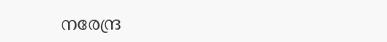നരേന്ദ്ര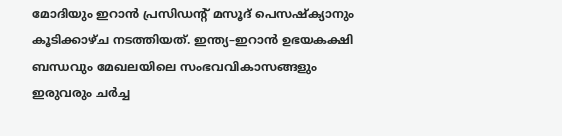മോദിയും ഇറാൻ പ്രസിഡന്റ് മസൂദ് പെസഷ്ക്യാനും കൂടിക്കാഴ്ച നടത്തിയത്. ഇന്ത്യ–ഇറാൻ ഉഭയകക്ഷി ബന്ധവും മേഖലയിലെ സംഭവവികാസങ്ങളും ഇരുവരും ചർച്ച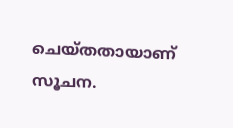ചെയ്തതായാണ് സൂചന.